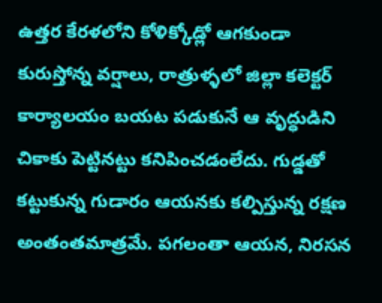ఉత్తర కేరళలోని కోళిక్కోడ్లో ఆగకుండా కురుస్తోన్న వర్షాలు, రాత్రుళ్ళలో జిల్లా కలెక్టర్ కార్యాలయం బయట పడుకునే ఆ వృద్ధుడిని చికాకు పెట్టినట్టు కనిపించడంలేదు. గుడ్డతో కట్టుకున్న గుడారం ఆయనకు కల్పిస్తున్న రక్షణ అంతంతమాత్రమే. పగలంతా ఆయన, నిరసన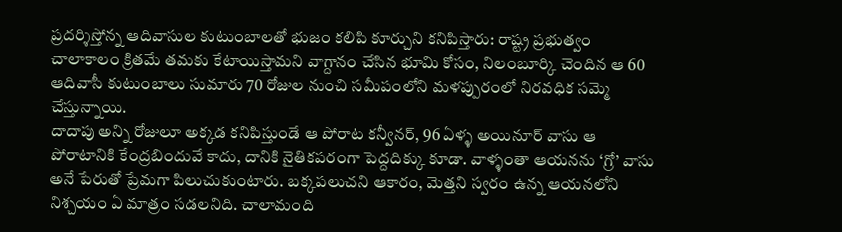ప్రదర్శిస్తోన్న ఆదివాసుల కుటుంబాలతో భుజం కలిపి కూర్చుని కనిపిస్తారు: రాష్ట్ర ప్రభుత్వం చాలాకాలం క్రితమే తమకు కేటాయిస్తామని వాగ్దానం చేసిన భూమి కోసం, నిలంబూర్కి చెందిన ఆ 60 ఆదివాసీ కుటుంబాలు సుమారు 70 రోజుల నుంచి సమీపంలోని మళప్పురంలో నిరవధిక సమ్మె చేస్తున్నాయి.
దాదాపు అన్ని రోజులూ అక్కడ కనిపిస్తుండే ఆ పోరాట కన్వీనర్, 96 ఏళ్ళ అయినూర్ వాసు ఆ పోరాటానికి కేంద్రబిందువే కాదు, దానికి నైతికపరంగా పెద్దదిక్కు కూడా. వాళ్ళంతా ఆయనను ‘గ్రో’ వాసు అనే పేరుతో ప్రేమగా పిలుచుకుంటారు. బక్కపలుచని ఆకారం, మెత్తని స్వరం ఉన్న ఆయనలోని నిశ్చయం ఏ మాత్రం సడలనిది. చాలామంది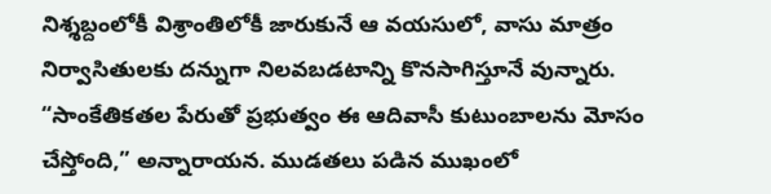నిశ్శబ్దంలోకీ విశ్రాంతిలోకీ జారుకునే ఆ వయసులో, వాసు మాత్రం నిర్వాసితులకు దన్నుగా నిలవబడటాన్ని కొనసాగిస్తూనే వున్నారు. “సాంకేతికతల పేరుతో ప్రభుత్వం ఈ ఆదివాసీ కుటుంబాలను మోసం చేస్తోంది,” అన్నారాయన. ముడతలు పడిన ముఖంలో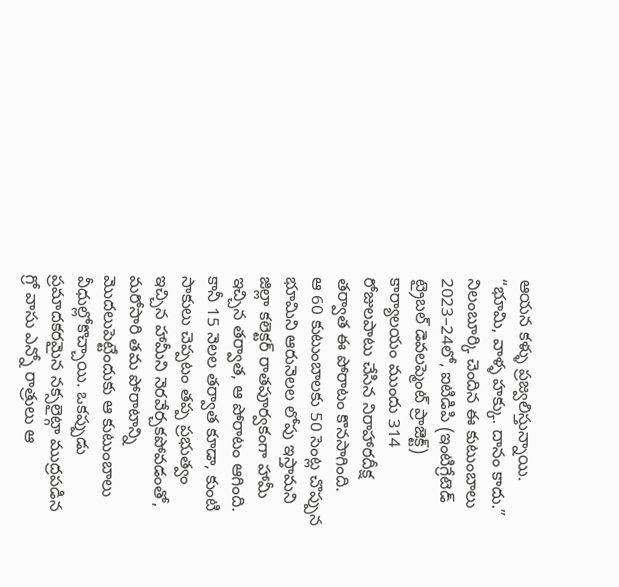ఆయన కళ్ళు ప్రజ్వలిస్తున్నాయి. “భూమి, వాళ్ళ హక్కు. దానం కాదు.”
నిలంబూర్కి చెందిన ఈ కుటుంబాలు 2023–24లో, ఐటిడిపి (ఇంటిగ్రేటెడ్ ట్రైబల్ డెవలప్మెంట్ ప్రాజెక్ట్) కార్యాలయం ముందు 314 రోజులపాటు చేసిన నిరాహారదీక్ష తర్వాత ఈ పోరాటం కొనసాగింది.
ఆ 60 కుటుంబాలకు 50 సెంట్ల చొప్పున భూమిని ఆరునెలల లోపు ఇస్తామని జిల్లా కలెక్టర్ రాతపూర్వకంగా హామీ ఇచ్చిన తర్వాత, ఆ పోరాటం ఆగింది. కానీ 15 నెలల తర్వాత కూడా, కుంటి సాకులు చెప్పటం తప్ప ప్రభుత్వం ఇచ్చిన హామీని నెరవేర్చకపోవడంతో, మరోసారి తమ పోరాటాన్ని మొదలుపెట్టేందుకు ఆ కుటుంబాలు వీధుల్లోకొచ్చాయి. ఒకప్పుడు ప్రమాదకరమైన నక్సలైట్గా ముద్రపడిన గ్రో వాసు ఎన్నో రాత్రులు ఆ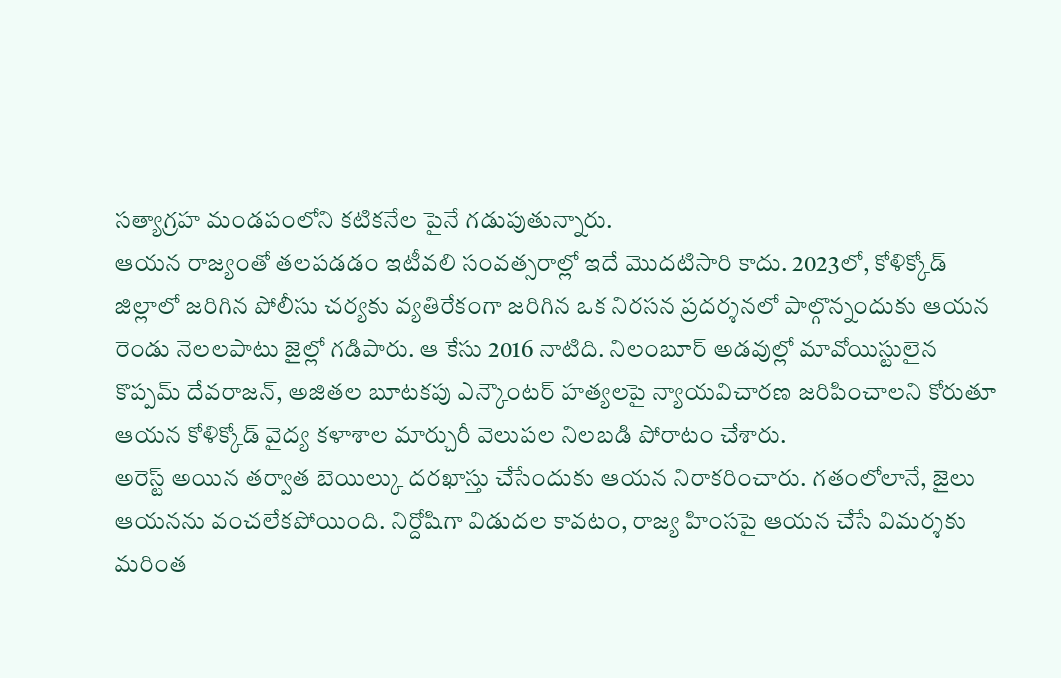సత్యాగ్రహ మండపంలోని కటికనేల పైనే గడుపుతున్నారు.
ఆయన రాజ్యంతో తలపడడం ఇటీవలి సంవత్సరాల్లో ఇదే మొదటిసారి కాదు. 2023లో, కోళిక్కోడ్ జిల్లాలో జరిగిన పోలీసు చర్యకు వ్యతిరేకంగా జరిగిన ఒక నిరసన ప్రదర్శనలో పాల్గొన్నందుకు ఆయన రెండు నెలలపాటు జైల్లో గడిపారు. ఆ కేసు 2016 నాటిది. నిలంబూర్ అడవుల్లో మావోయిస్టులైన కొప్పమ్ దేవరాజన్, అజితల బూటకపు ఎన్కౌంటర్ హత్యలపై న్యాయవిచారణ జరిపించాలని కోరుతూ ఆయన కోళిక్కోడ్ వైద్య కళాశాల మార్చురీ వెలుపల నిలబడి పోరాటం చేశారు.
అరెస్ట్ అయిన తర్వాత బెయిల్కు దరఖాస్తు చేసేందుకు ఆయన నిరాకరించారు. గతంలోలానే, జైలు ఆయనను వంచలేకపోయింది. నిర్దోషిగా విడుదల కావటం, రాజ్య హింసపై ఆయన చేసే విమర్శకు మరింత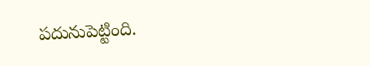పదునుపెట్టింది.